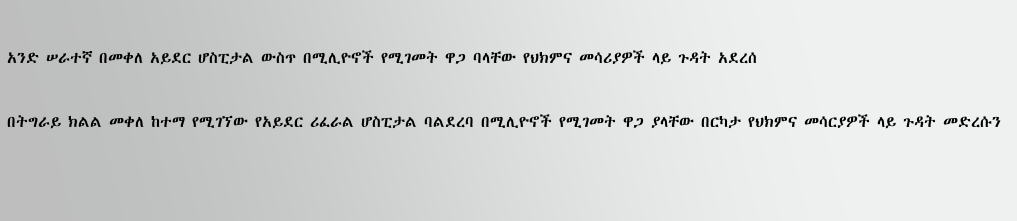አንድ ሠራተኛ በመቀለ አይደር ሆስፒታል ውስጥ በሚሊዮኖች የሚገመት ዋጋ ባላቸው የህክምና መሳሪያዎች ላይ ጉዳት አደረሰ

በትግራይ ክልል መቀለ ከተማ የሚገኘው የአይደር ሪፈራል ሆስፒታል ባልደረባ በሚሊዮኖች የሚገመት ዋጋ ያላቸው በርካታ የህክምና መሳርያዎች ላይ ጉዳት መድረሱን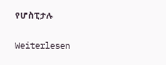የሆስፒታሉ

Weiterlesen